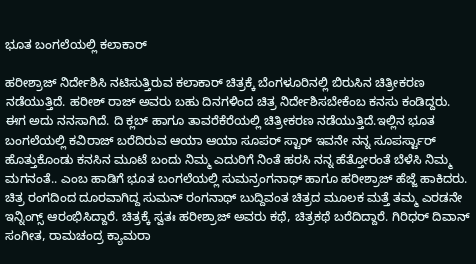ಭೂತ ಬಂಗಲೆಯಲ್ಲಿ ಕಲಾಕಾರ್

ಹರೀಶ್ರಾಜ್ ನಿರ್ದೇಶಿಸಿ ನಟಿಸುತ್ತಿರುವ ಕಲಾಕಾರ್ ಚಿತ್ರಕ್ಕೆ ಬೆಂಗಳೂರಿನಲ್ಲಿ ಬಿರುಸಿನ ಚಿತ್ರೀಕರಣ ನಡೆಯುತ್ತಿದೆ. ಹರೀಶ್ ರಾಜ್ ಅವರು ಬಹು ದಿನಗಳಿಂದ ಚಿತ್ರ ನಿರ್ದೇಶಿಸಬೇಕೆಂಬ ಕನಸು ಕಂಡಿದ್ದರು. ಈಗ ಅದು ನನಸಾಗಿದೆ. ದಿ ಕ್ಲಬ್ ಹಾಗೂ ತಾವರೆಕೆರೆಯಲ್ಲಿ ಚಿತ್ರೀಕರಣ ನಡೆಯುತ್ತಿದೆ.ಇಲ್ಲಿನ ಭೂತ ಬಂಗಲೆಯಲ್ಲಿ ಕವಿರಾಜ್ ಬರೆದಿರುವ ಆಯಾ ಆಯಾ ಸೂಪರ್ ಸ್ಟಾರ್ ಇವನೇ ನನ್ನ ಸೂಪರ್ಸ್ಟಾರ್ ಹೊತ್ತುಕೊಂಡು ಕನಸಿನ ಮೂಟೆ ಬಂದು ನಿಮ್ಮ ಎದುರಿಗೆ ನಿಂತೆ ಹರಸಿ ನನ್ನ ಹೆತ್ತೋರಂತೆ ಬೆಳೆಸಿ ನಿಮ್ಮ ಮಗನಂತೆ.. ಎಂಬ ಹಾಡಿಗೆ ಭೂತ ಬಂಗಲೆಯಲ್ಲಿ ಸುಮನ್ರಂಗನಾಥ್ ಹಾಗೂ ಹರೀಶ್ರಾಜ್ ಹೆಜ್ಜೆ ಹಾಕಿದರು. ಚಿತ್ರ ರಂಗದಿಂದ ದೂರವಾಗಿದ್ದ ಸುಮನ್ ರಂಗನಾಥ್ ಬುದ್ದಿವಂತ ಚಿತ್ರದ ಮೂಲಕ ಮತ್ತೆ ತಮ್ಮ ಎರಡನೇ ಇನ್ನಿಂಗ್ಸ್ ಆರಂಭಿಸಿದ್ದಾರೆ. ಚಿತ್ರಕ್ಕೆ ಸ್ವತಃ ಹರೀಶ್ರಾಜ್ ಅವರು ಕಥೆ, ಚಿತ್ರಕಥೆ ಬರೆದಿದ್ದಾರೆ. ಗಿರಿಧರ್ ದಿವಾನ್ ಸಂಗೀತ, ರಾಮಚಂದ್ರ ಕ್ಯಾಮರಾ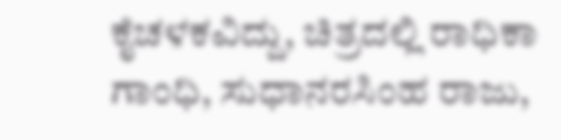ಕೈಚಳಕವಿದ್ದು, ಚಿತ್ರದಲ್ಲಿ ರಾಧಿಕಾ ಗಾಂಧಿ, ಸುಧಾನರಸಿಂಹ ರಾಜು,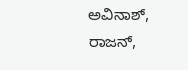ಅವಿನಾಶ್, ರಾಜನ್,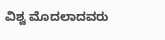ವಿಶ್ವ ಮೊದಲಾದವರು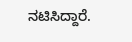ನಟಿಸಿದ್ದಾರೆ.